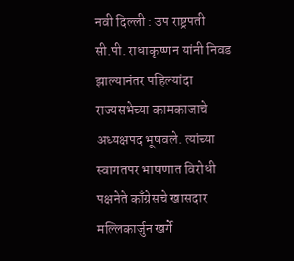नवी दिल्ली : उप राष्ट्रपती सी.पी. राधाकृष्णन यांनी निवड झाल्यानंतर पहिल्यांदा राज्यसभेच्या कामकाजाचे अध्यक्षपद भूषवले. त्यांच्या स्वागतपर भाषणात विरोधी पक्षनेते काँग्रेसचे खासदार मल्लिकार्जुन खर्गे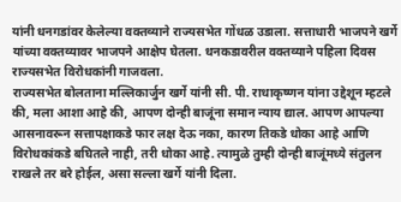यांनी धनगडांवर केलेल्या वक्तव्याने राज्यसभेत गोंधळ उडाला. सत्ताधारी भाजपने खर्गे यांच्या वक्तव्यावर भाजपने आक्षेप घेतला. धनकडावरील वक्तव्याने पहिला दिवस राज्यसभेत विरोधकांनी गाजवला.
राज्यसभेत बोलताना मल्लिकार्जुन खर्गे यांनी सी. पी. राधाकृष्णन यांना उद्देशून म्हटले की, मला आशा आहे की, आपण दोन्ही बाजूंना समान न्याय द्याल. आपण आपल्या आसनावरून सत्तापक्षाकडे फार लक्ष देऊ नका, कारण तिकडे धोका आहे आणि विरोधकांकडे बघितले नाही, तरी धोका आहे. त्यामुळे तुम्ही दोन्ही बाजूंमध्ये संतुलन राखले तर बरे होईल, असा सल्ला खर्गे यांनी दिला.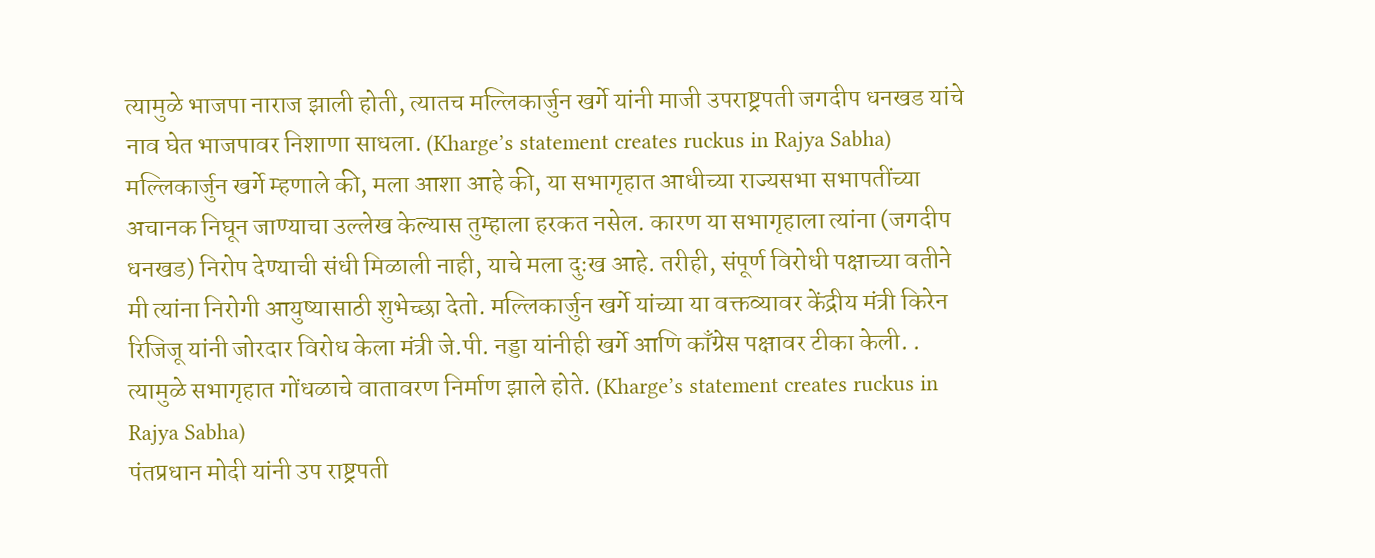त्यामुळे भाजपा नाराज झाली होती, त्यातच मल्लिकार्जुन खर्गे यांनी माजी उपराष्ट्रपती जगदीप धनखड यांचे नाव घेत भाजपावर निशाणा साधला. (Kharge’s statement creates ruckus in Rajya Sabha)
मल्लिकार्जुन खर्गे म्हणाले की, मला आशा आहे की, या सभागृहात आधीच्या राज्यसभा सभापतींच्या अचानक निघून जाण्याचा उल्लेख केल्यास तुम्हाला हरकत नसेल. कारण या सभागृहाला त्यांना (जगदीप धनखड) निरोप देण्याची संधी मिळाली नाही, याचे मला दुःख आहे. तरीही, संपूर्ण विरोधी पक्षाच्या वतीने मी त्यांना निरोगी आयुष्यासाठी शुभेच्छा देतो. मल्लिकार्जुन खर्गे यांच्या या वक्तव्यावर केंद्रीय मंत्री किरेन रिजिजू यांनी जोरदार विरोध केला मंत्री जे.पी. नड्डा यांनीही खर्गे आणि काँग्रेस पक्षावर टीका केली. . त्यामुळे सभागृहात गोंधळाचे वातावरण निर्माण झाले होते. (Kharge’s statement creates ruckus in Rajya Sabha)
पंतप्रधान मोदी यांनी उप राष्ट्रपती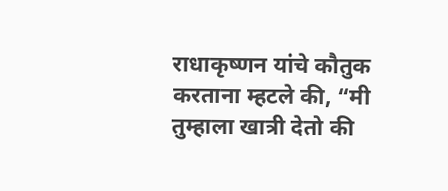राधाकृष्णन यांचे कौतुक करताना म्हटले की, “मी तुम्हाला खात्री देतो की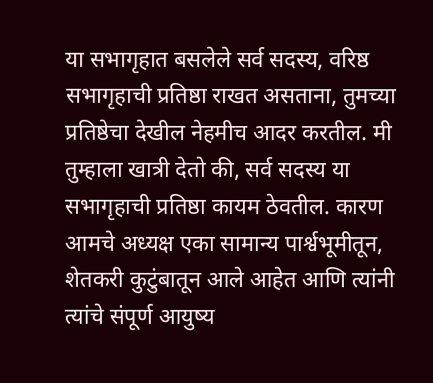या सभागृहात बसलेले सर्व सदस्य, वरिष्ठ सभागृहाची प्रतिष्ठा राखत असताना, तुमच्या प्रतिष्ठेचा देखील नेहमीच आदर करतील. मी तुम्हाला खात्री देतो की, सर्व सदस्य या सभागृहाची प्रतिष्ठा कायम ठेवतील. कारण आमचे अध्यक्ष एका सामान्य पार्श्वभूमीतून, शेतकरी कुटुंबातून आले आहेत आणि त्यांनी त्यांचे संपूर्ण आयुष्य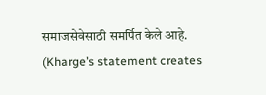समाजसेवेसाठी समर्पित केले आहे. (Kharge’s statement creates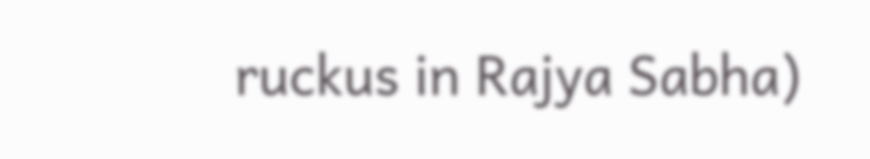ruckus in Rajya Sabha)